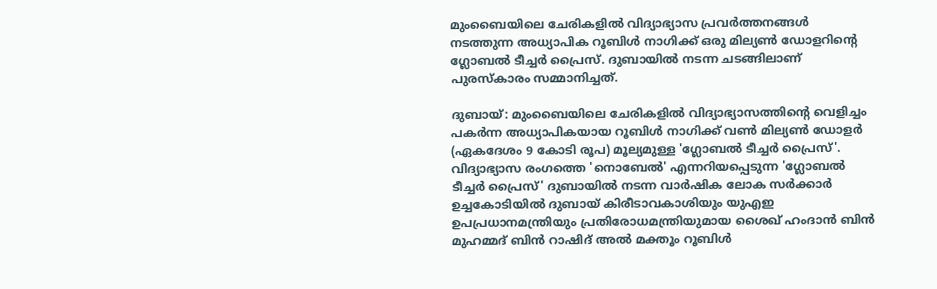മുംബൈയിലെ ചേരികളിൽ വിദ്യാഭ്യാസ പ്രവർത്തനങ്ങൾ നടത്തുന്ന അധ്യാപിക റൂബിൾ നാഗിക്ക് ഒരു മില്യൺ ഡോളറിന്റെ ഗ്ലോബൽ ടീച്ചർ പ്രൈസ്. ദുബായിൽ നടന്ന ചടങ്ങിലാണ് പുരസ്കാരം സമ്മാനിച്ചത്.

ദുബായ്: മുംബൈയിലെ ചേരികളിൽ വിദ്യാഭ്യാസത്തിന്‍റെ വെളിച്ചം പകർന്ന അധ്യാപികയായ റൂബിൾ നാഗിക്ക് വൺ മില്യൺ ഡോളർ (ഏകദേശം 9 കോടി രൂപ) മൂല്യമുള്ള 'ഗ്ലോബൽ ടീച്ചർ പ്രൈസ്'. വിദ്യാഭ്യാസ രംഗത്തെ 'നൊബേൽ' എന്നറിയപ്പെടുന്ന 'ഗ്ലോബൽ ടീച്ചർ പ്രൈസ്' ദുബായിൽ നടന്ന വാർഷിക ലോക സർക്കാർ ഉച്ചകോടിയിൽ ദുബായ് കിരീടാവകാശിയും യുഎഇ ഉപപ്രധാനമന്ത്രിയും പ്രതിരോധമന്ത്രിയുമായ ശൈഖ് ഹംദാൻ ബിൻ മുഹമ്മദ് ബിൻ റാഷിദ് അൽ മക്തൂം റൂബിൾ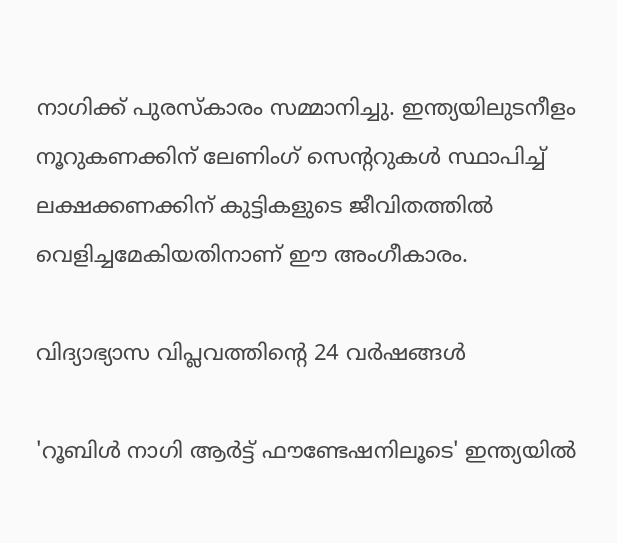നാഗിക്ക് പുരസ്കാരം സമ്മാനിച്ചു. ഇന്ത്യയിലുടനീളം നൂറുകണക്കിന് ലേണിംഗ് സെന്ററുകൾ സ്ഥാപിച്ച് ലക്ഷക്കണക്കിന് കുട്ടികളുടെ ജീവിതത്തിൽ വെളിച്ചമേകിയതിനാണ് ഈ അംഗീകാരം.

വിദ്യാഭ്യാസ വിപ്ലവത്തിന്റെ 24 വർഷങ്ങൾ

'റൂബിൾ നാഗി ആർട്ട് ഫൗണ്ടേഷനിലൂടെ' ഇന്ത്യയിൽ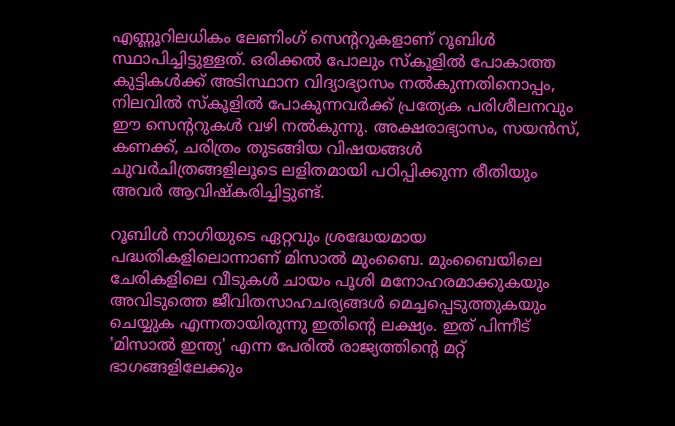എണ്ണൂറിലധികം ലേണിംഗ് സെന്ററുകളാണ് റൂബിൾ സ്ഥാപിച്ചിട്ടുള്ളത്. ഒരിക്കൽ പോലും സ്കൂളിൽ പോകാത്ത കുട്ടികൾക്ക് അടിസ്ഥാന വിദ്യാഭ്യാസം നൽകുന്നതിനൊപ്പം, നിലവിൽ സ്കൂളിൽ പോകുന്നവർക്ക് പ്രത്യേക പരിശീലനവും ഈ സെന്ററുകൾ വഴി നൽകുന്നു. അക്ഷരാഭ്യാസം, സയൻസ്, കണക്ക്, ചരിത്രം തുടങ്ങിയ വിഷയങ്ങൾ ചുവർചിത്രങ്ങളിലൂടെ ലളിതമായി പഠിപ്പിക്കുന്ന രീതിയും അവർ ആവിഷ്കരിച്ചിട്ടുണ്ട്.

റൂബിൾ നാഗിയുടെ ഏറ്റവും ശ്രദ്ധേയമായ പദ്ധതികളിലൊന്നാണ് മിസാൽ മുംബൈ. മുംബൈയിലെ ചേരികളിലെ വീടുകൾ ചായം പൂശി മനോഹരമാക്കുകയും അവിടുത്തെ ജീവിതസാഹചര്യങ്ങൾ മെച്ചപ്പെടുത്തുകയും ചെയ്യുക എന്നതായിരുന്നു ഇതിന്റെ ലക്ഷ്യം. ഇത് പിന്നീട് 'മിസാൽ ഇന്ത്യ' എന്ന പേരിൽ രാജ്യത്തിന്റെ മറ്റ് ഭാഗങ്ങളിലേക്കും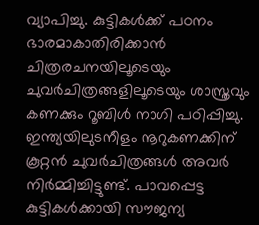വ്യാപിച്ചു. കുട്ടികൾക്ക് പഠനം ഭാരമാകാതിരിക്കാൻ ചിത്രരചനയിലൂടെയും ചുവർചിത്രങ്ങളിലൂടെയും ശാസ്ത്രവും കണക്കും റൂബിൾ നാഗി പഠിപ്പിച്ചു. ഇന്ത്യയിലുടനീളം നൂറുകണക്കിന് കൂറ്റൻ ചുവർചിത്രങ്ങൾ അവർ നിർമ്മിച്ചിട്ടുണ്ട്. പാവപ്പെട്ട കുട്ടികൾക്കായി സൗജന്യ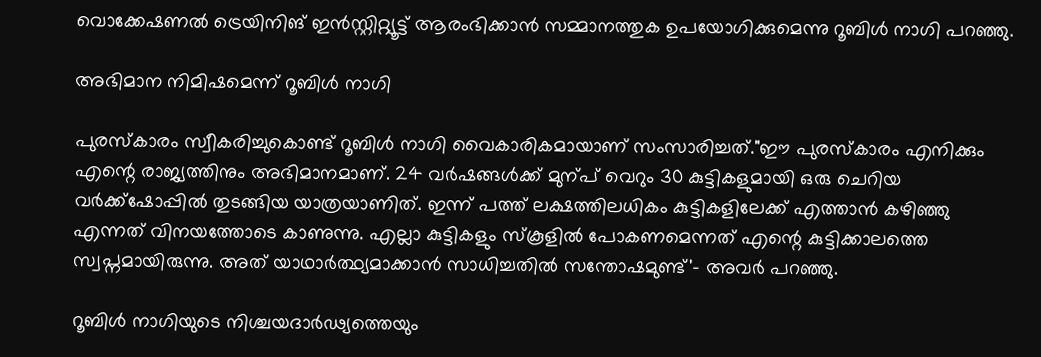വൊക്കേഷണൽ ട്രെയിനിങ് ഇൻസ്റ്റിറ്റ്യൂട്ട് ആരംഭിക്കാൻ സമ്മാനത്തുക ഉപയോഗിക്കുമെന്നു റൂബിൾ നാഗി പറഞ്ഞു.

അഭിമാന നിമിഷമെന്ന് റൂബിൾ നാഗി

പുരസ്കാരം സ്വീകരിച്ചുകൊണ്ട് റൂബിൾ നാഗി വൈകാരികമായാണ് സംസാരിച്ചത്."ഈ പുരസ്കാരം എനിക്കും എന്റെ രാജ്യത്തിനും അഭിമാനമാണ്. 24 വർഷങ്ങൾക്ക് മുന്പ് വെറും 30 കുട്ടികളുമായി ഒരു ചെറിയ വർക്ക്‌ഷോപ്പിൽ തുടങ്ങിയ യാത്രയാണിത്. ഇന്ന് പത്ത് ലക്ഷത്തിലധികം കുട്ടികളിലേക്ക് എത്താൻ കഴിഞ്ഞു എന്നത് വിനയത്തോടെ കാണുന്നു. എല്ലാ കുട്ടികളും സ്കൂളിൽ പോകണമെന്നത് എന്റെ കുട്ടിക്കാലത്തെ സ്വപ്നമായിരുന്നു. അത് യാഥാർത്ഥ്യമാക്കാൻ സാധിച്ചതിൽ സന്തോഷമുണ്ട്'- അവ‍ർ പറഞ്ഞു.

റൂബിൾ നാഗിയുടെ നിശ്ചയദാർഢ്യത്തെയും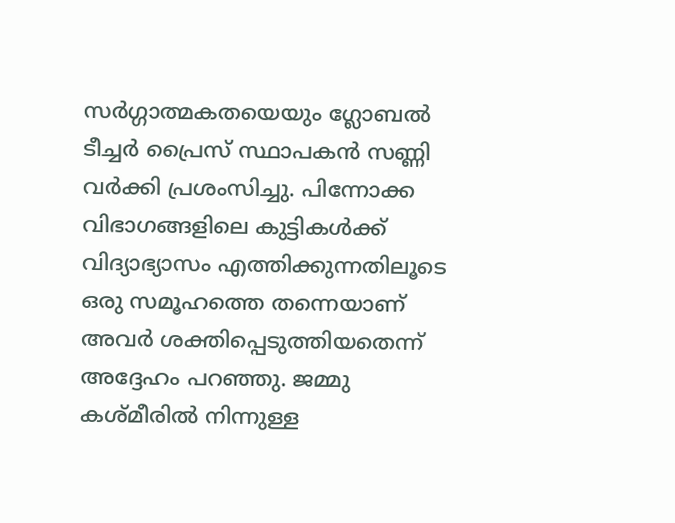സർഗ്ഗാത്മകതയെയും ഗ്ലോബൽ ടീച്ചർ പ്രൈസ് സ്ഥാപകൻ സണ്ണി വർക്കി പ്രശംസിച്ചു. പിന്നോക്ക വിഭാഗങ്ങളിലെ കുട്ടികൾക്ക് വിദ്യാഭ്യാസം എത്തിക്കുന്നതിലൂടെ ഒരു സമൂഹത്തെ തന്നെയാണ് അവർ ശക്തിപ്പെടുത്തിയതെന്ന് അദ്ദേഹം പറഞ്ഞു. ജമ്മു കശ്മീരിൽ നിന്നുള്ള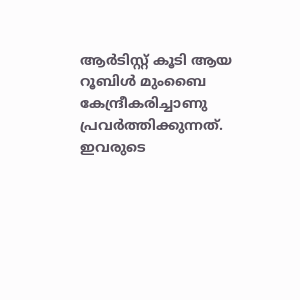ആർടിസ്റ്റ് കൂടി ആയ റൂബിൾ മുംബൈ കേന്ദ്രീകരിച്ചാണു പ്രവർത്തിക്കുന്നത്. ഇവരുടെ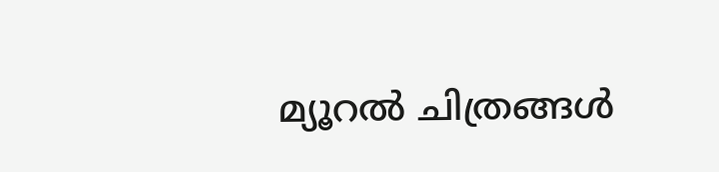മ്യൂറൽ ചിത്രങ്ങൾ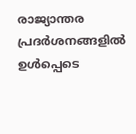രാജ്യാന്തര പ്രദർശനങ്ങളിൽ ഉൾപ്പെടെ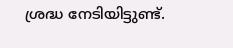ശ്രദ്ധ നേടിയിട്ടുണ്ട്.